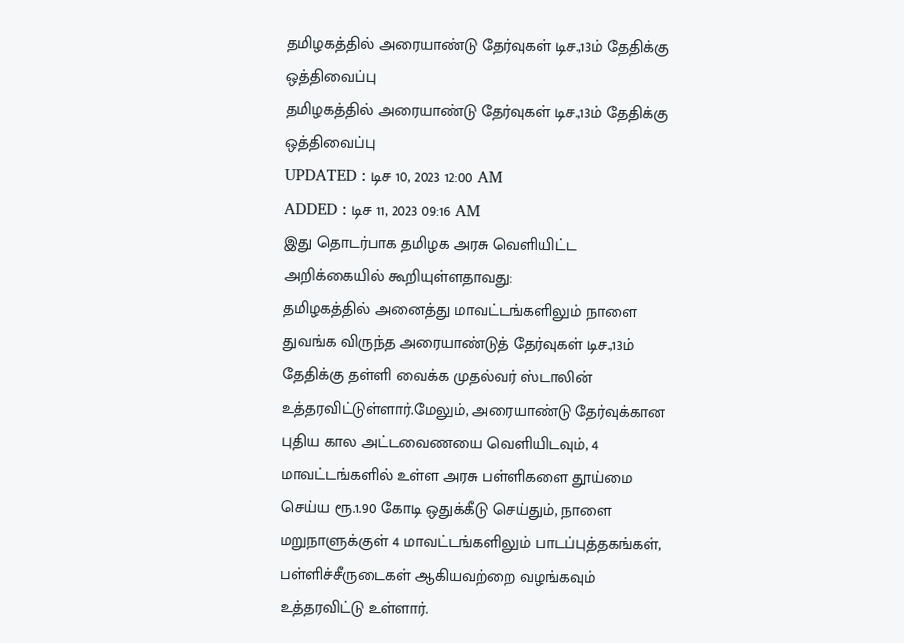தமிழகத்தில் அரையாண்டு தேர்வுகள் டிச.,13ம் தேதிக்கு ஒத்திவைப்பு
தமிழகத்தில் அரையாண்டு தேர்வுகள் டிச.,13ம் தேதிக்கு ஒத்திவைப்பு
UPDATED : டிச 10, 2023 12:00 AM
ADDED : டிச 11, 2023 09:16 AM
இது தொடர்பாக தமிழக அரசு வெளியிட்ட அறிக்கையில் கூறியுள்ளதாவது:
தமிழகத்தில் அனைத்து மாவட்டங்களிலும் நாளை துவங்க விருந்த அரையாண்டுத் தேர்வுகள் டிச.,13ம் தேதிக்கு தள்ளி வைக்க முதல்வர் ஸ்டாலின் உத்தரவிட்டுள்ளார்.மேலும், அரையாண்டு தேர்வுக்கான புதிய கால அட்டவைணயை வெளியிடவும், 4 மாவட்டங்களில் உள்ள அரசு பள்ளிகளை தூய்மை செய்ய ரூ.1.90 கோடி ஒதுக்கீடு செய்தும், நாளை மறுநாளுக்குள் 4 மாவட்டங்களிலும் பாடப்புத்தகங்கள், பள்ளிச்சீருடைகள் ஆகியவற்றை வழங்கவும் உத்தரவிட்டு உள்ளார்.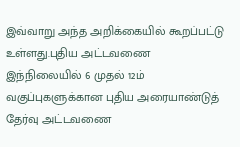இவ்வாறு அந்த அறிக்கையில் கூறப்பட்டு உள்ளது.புதிய அட்டவணை
இந்நிலையில் 6 முதல் 12ம் வகுப்புகளுக்கான புதிய அரையாண்டுத் தேர்வு அட்டவணை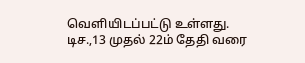வெளியிடப்பட்டு உள்ளது. டிச.,13 முதல் 22ம் தேதி வரை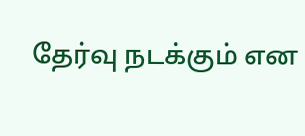தேர்வு நடக்கும் என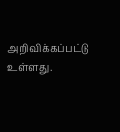அறிவிக்கப்பட்டு உள்ளது.